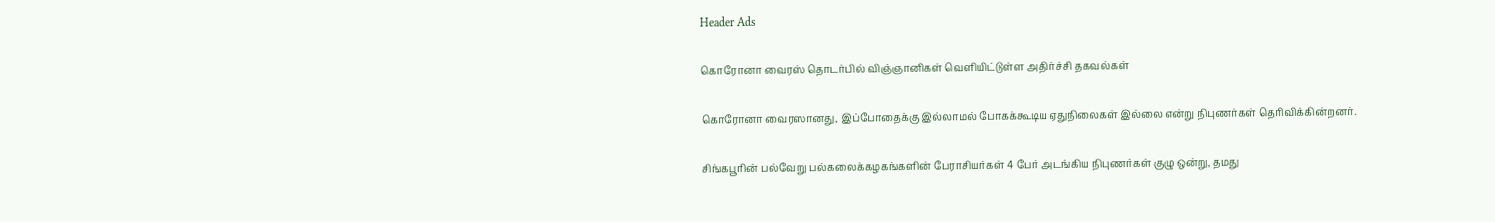Header Ads

கொரோனா வைரஸ் தொடர்பில் விஞ்ஞானிகள் வௌியிட்டுள்ள அதிர்ச்சி தகவல்கள்

கொரோனா வைரஸானது, இப்போதைக்கு இல்லாமல் போகக்கூடிய ஏதுநிலைகள் இல்லை என்று நிபுணர்கள் தெரிவிக்கின்றனர்.

சிங்கபூரின் பல்வேறு பல்கலைக்கழகங்களின் பேராசியர்கள் 4 பேர் அடங்கிய நிபுணர்கள் குழு ஒன்று, தமது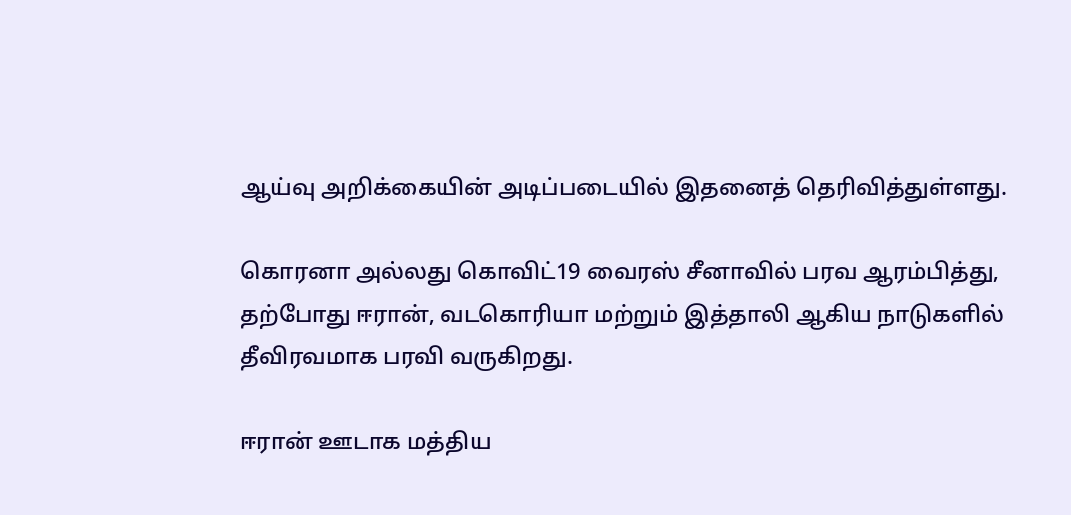ஆய்வு அறிக்கையின் அடிப்படையில் இதனைத் தெரிவித்துள்ளது.

கொரனா அல்லது கொவிட்19 வைரஸ் சீனாவில் பரவ ஆரம்பித்து, தற்போது ஈரான், வடகொரியா மற்றும் இத்தாலி ஆகிய நாடுகளில் தீவிரவமாக பரவி வருகிறது.

ஈரான் ஊடாக மத்திய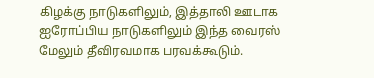கிழக்கு நாடுகளிலும், இத்தாலி ஊடாக ஐரோப்பிய நாடுகளிலும் இந்த வைரஸ் மேலும் தீவிரவமாக பரவக்கூடும்.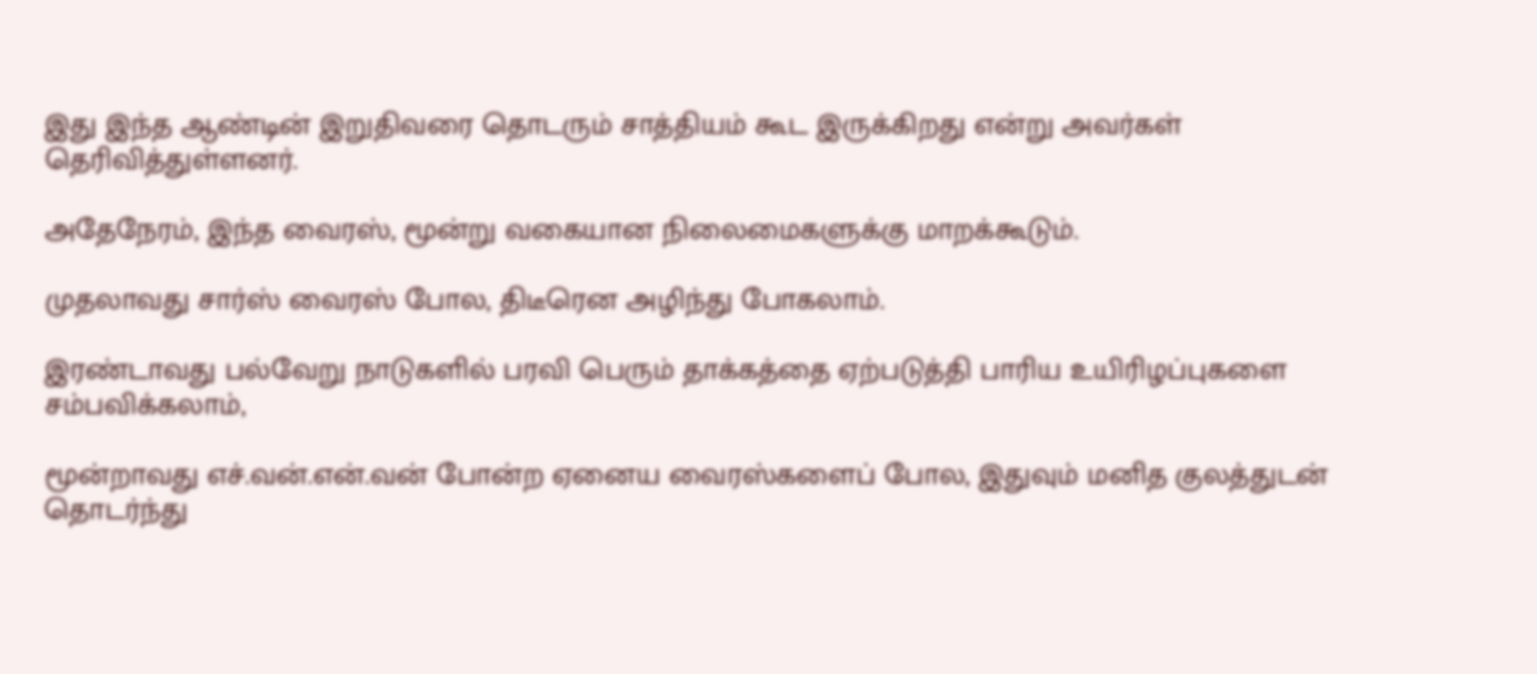இது இந்த ஆண்டின் இறுதிவரை தொடரும் சாத்தியம் கூட இருக்கிறது என்று அவர்கள் தெரிவித்துள்ளனர்.

அதேநேரம், இந்த வைரஸ், மூன்று வகையான நிலைமைகளுக்கு மாறக்கூடும்.

முதலாவது சார்ஸ் வைரஸ் போல, திடீரென அழிந்து போகலாம்.

இரண்டாவது பல்வேறு நாடுகளில் பரவி பெரும் தாக்கத்தை ஏற்படுத்தி பாரிய உயிரிழப்புகளை சம்பவிக்கலாம்,

மூன்றாவது எச்.வன்.என்.வன் போன்ற ஏனைய வைரஸ்களைப் போல, இதுவும் மனித குலத்துடன் தொடர்ந்து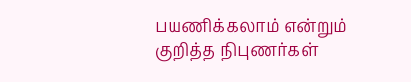பயணிக்கலாம் என்றும் குறித்த நிபுணர்கள்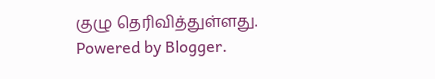குழு தெரிவித்துள்ளது.
Powered by Blogger.